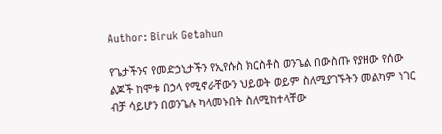Author: Biruk Getahun

የጌታችንና የመድኃኒታችን የኢየሱስ ክርስቶስ ወንጌል በውስጡ የያዘው የሰው ልጆች ከሞቱ በኃላ የሚኖራቸውን ህይወት ወይም ስለሚያገኙትን መልካም ነገር ብቻ ሳይሆን በወንጌሉ ካላመኑበት ስለሚከተላቸው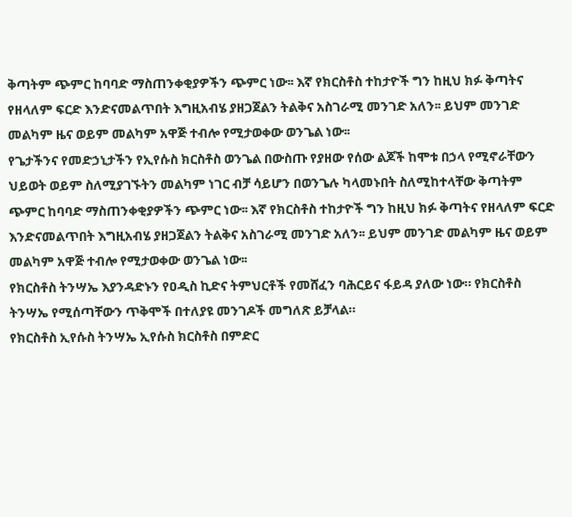ቅጣትም ጭምር ከባባድ ማስጠንቀቂያዎችን ጭምር ነው፡፡ እኛ የክርስቶስ ተከታዮች ግን ከዚህ ክፉ ቅጣትና የዘላለም ፍርድ እንድናመልጥበት እግዚአብሄ ያዘጋጀልን ትልቅና አስገራሚ መንገድ አለን፡፡ ይህም መንገድ መልካም ዜና ወይም መልካም አዋጅ ተብሎ የሚታወቀው ወንጌል ነው፡፡
የጌታችንና የመድኃኒታችን የኢየሱስ ክርስቶስ ወንጌል በውስጡ የያዘው የሰው ልጆች ከሞቱ በኃላ የሚኖራቸውን ህይወት ወይም ስለሚያገኙትን መልካም ነገር ብቻ ሳይሆን በወንጌሉ ካላመኑበት ስለሚከተላቸው ቅጣትም ጭምር ከባባድ ማስጠንቀቂያዎችን ጭምር ነው፡፡ እኛ የክርስቶስ ተከታዮች ግን ከዚህ ክፉ ቅጣትና የዘላለም ፍርድ እንድናመልጥበት እግዚአብሄ ያዘጋጀልን ትልቅና አስገራሚ መንገድ አለን፡፡ ይህም መንገድ መልካም ዜና ወይም መልካም አዋጅ ተብሎ የሚታወቀው ወንጌል ነው፡፡
የክርስቶስ ትንሣኤ እያንዳድኑን የዐዲስ ኪድና ትምህርቶች የመሸፈን ባሕርይና ፋይዳ ያለው ነው። የክርስቶስ ትንሣኤ የሚሰጣቸውን ጥቅሞች በተለያዩ መንገዶች መግለጽ ይቻላል።
የክርስቶስ ኢየሱስ ትንሣኤ ኢየሱስ ክርስቶስ በምድር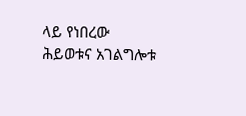ላይ የነበረው ሕይወቱና አገልግሎቱ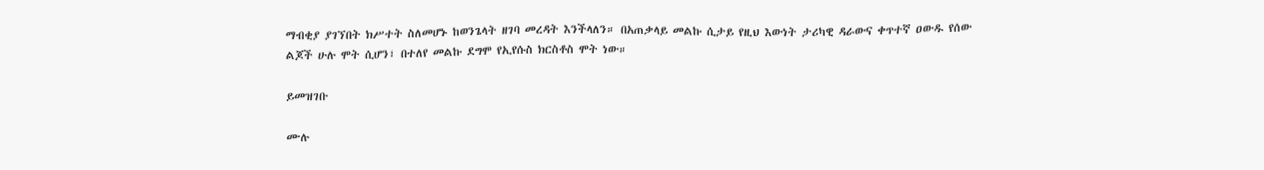ማብቂያ ያገኘበት ክሥተት ስለመሆኑ ከወንጌላት ዘገባ መረዳት እንችላለን። በአጠቃላይ መልኩ ሲታይ የዚህ እውነት ታሪካዊ ዳራውና ቀጥተኛ ዐውዱ የሰው ልጆች ሁሉ ሞት ሲሆን፣ በተለየ መልኩ ደግሞ የኢየሱስ ክርስቶስ ሞት ነው።

ይመዝገቡ

ሙሉ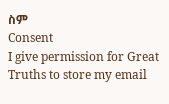ስም
Consent
I give permission for Great Truths to store my email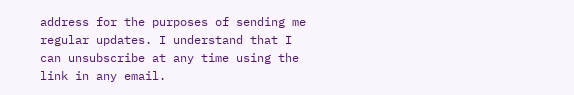address for the purposes of sending me regular updates. I understand that I can unsubscribe at any time using the link in any email.